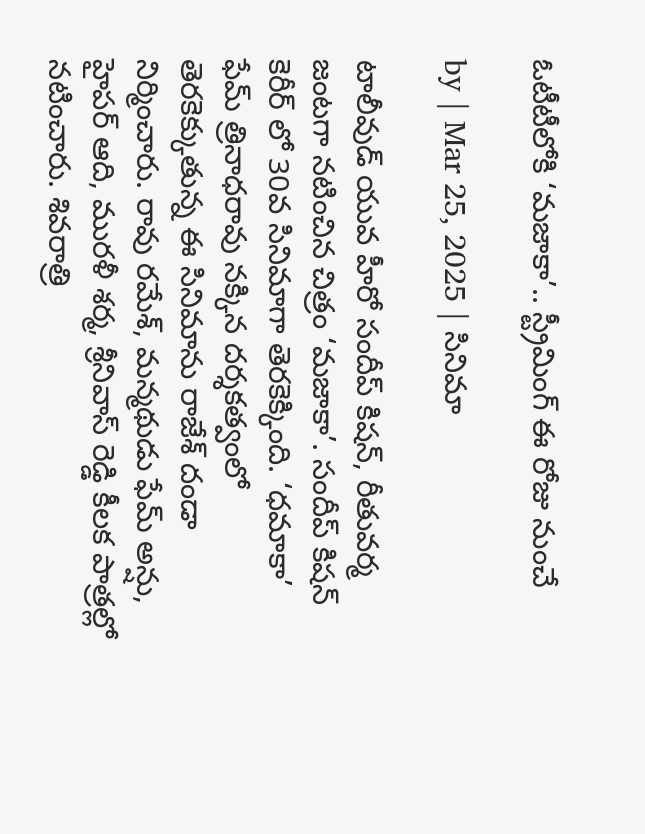ఓటీటీలోకి ‘మజాకా’.. స్ట్రీమింగ్ ఈ రోజు నుంచే

by | Mar 25, 2025 | సినిమా

టాలీవుడ్ యువ హీరో సందీప్ కిషన్, రీతువర్మ జంటగా నటించిన చిత్రం ‘మజాకా’. సందీప్ కిషన్ కెరీర్ లో 30వ సినిమాగా తెరకెక్కింది. ‘ధమాకా’ ఫేమ్ త్రినాధరావు నక్కిన దర్శకత్వంలో తెరకెక్కుతున్న ఈ సినిమాను రాజేశ్ దండా నిర్మించారు. రావు రమేశ్‌, మన్మథుడు ఫేమ్ అన్షు, హైపర్ ఆది, మురళీ శర్మ, శ్రీనివాస్ రెడ్డి కీలక పాత్రల్లో నటించారు. శివరాత్రి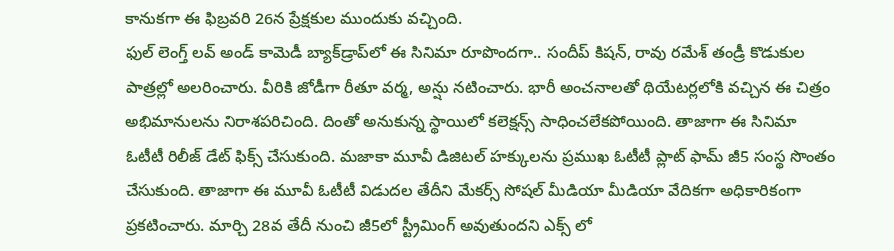కానుకగా ఈ ఫిబ్ర‌వ‌రి 26న ప్రేక్షకుల ముందుకు వచ్చింది.
ఫుల్ లెంగ్త్ లవ్ అండ్ కామెడీ బ్యాక్‌డ్రాప్‌లో ఈ సినిమా రూపొందగా.. సందీప్‌ కిషన్‌, రావు రమేశ్‌ తండ్రీ కొడుకుల పాత్రల్లో అలరించారు. వీరికి జోడీగా రీతూ వర్మ, అన్షు నటించారు. భారీ అంచనాలతో థియేటర్లలోకి వచ్చిన ఈ చిత్రం అభిమానులను నిరాశపరిచింది. దింతో అనుకున్న స్థాయిలో కలెక్షన్స్ సాధించలేకపోయింది. తాజాగా ఈ సినిమా ఓటీటీ రిలీజ్ డేట్ ఫిక్స్ చేసుకుంది. మజాకా మూవీ డిజిటల్ హక్కులను ప్రముఖ ఓటీటీ ప్లాట్ ఫామ్ జీ5 సంస్థ సొంతం చేసుకుంది. తాజాగా ఈ మూవీ ఓటీటీ విడుదల తేదీని మేకర్స్ సోషల్ మీడియా మీడియా వేదికగా అధికారికంగా ప్రకటించారు. మార్చి 28వ తేదీ నుంచి జీ5లో స్ట్రీమింగ్ అవుతుందని ఎక్స్ లో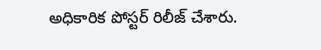అధికారిక పోస్టర్ రిలీజ్ చేశారు.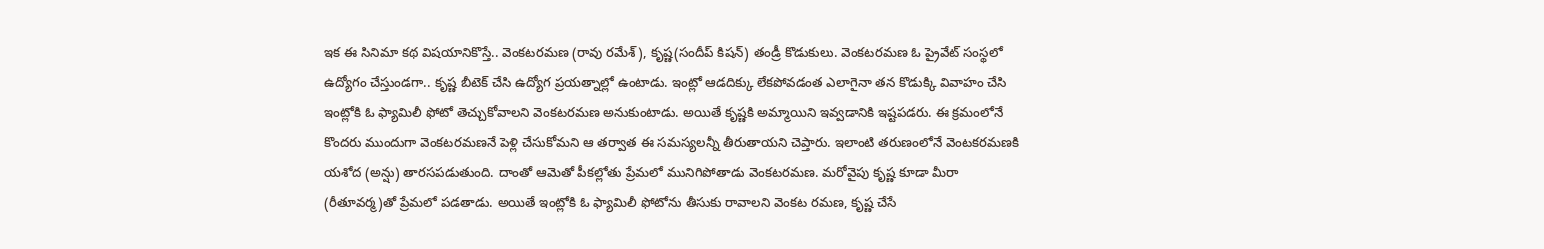ఇక ఈ సినిమా కథ విషయానికొస్తే.. వెంకటరమణ (రావు రమేశ్‌), కృష్ణ(సందీప్‌ కిషన్‌) తండ్రీ కొడుకులు. వెంకటరమణ ఓ ప్రైవేట్‌ సంస్థలో ఉద్యోగం చేస్తుండగా.. కృష్ణ బీటెక్ చేసి ఉద్యోగ ప్రయత్నాల్లో ఉంటాడు. ఇంట్లో ఆడదిక్కు లేకపోవడంత ఎలాగైనా త‌న కొడుక్కి వివాహం చేసి ఇంట్లోకి ఓ ఫ్యామిలీ ఫోటో తెచ్చుకోవాలని వెంక‌ట‌ర‌మ‌ణ అనుకుంటాడు. అయితే కృష్ణకి అమ్మాయిని ఇవ్వ‌డానికి ఇష్టపడరు. ఈ క్రమంలోనే కొందరు ముందుగా వెంక‌ట‌ర‌మ‌ణనే పెళ్లి చేసుకోమని ఆ తర్వాత ఈ స‌మ‌స్య‌లన్నీ తీరుతాయ‌ని చెప్తారు. ఇలాంటి తరుణంలోనే వెంట‌క‌ర‌మ‌ణ‌కి య‌శోద (అన్షు) తార‌స‌ప‌డుతుంది. దాంతో ఆమెతో పీకల్లోతు ప్రేమ‌లో మునిగిపోతాడు వెంకటరమణ. మరోవైపు కృష్ణ కూడా మీరా (రీతూవర్మ)తో ప్రేమలో పడతాడు. అయితే ఇంట్లోకి ఓ ఫ్యామిలీ ఫోటోను తీసుకు రావాలని వెంకట రమణ, కృష్ణ చేసే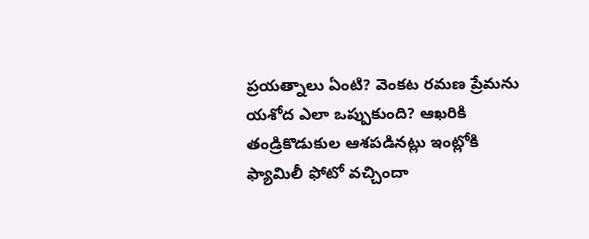ప్రయత్నాలు ఏంటి? వెంకట రమణ ప్రేమను యశోద ఎలా ఒప్పుకుంది? ఆఖరికి తండ్రికొడుకుల ఆశపడినట్లు ఇంట్లోకి ఫ్యామిలీ ఫోటో వచ్చిందా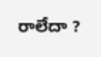రాలేదా ?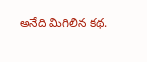అనేది మిగిలిన కథ.